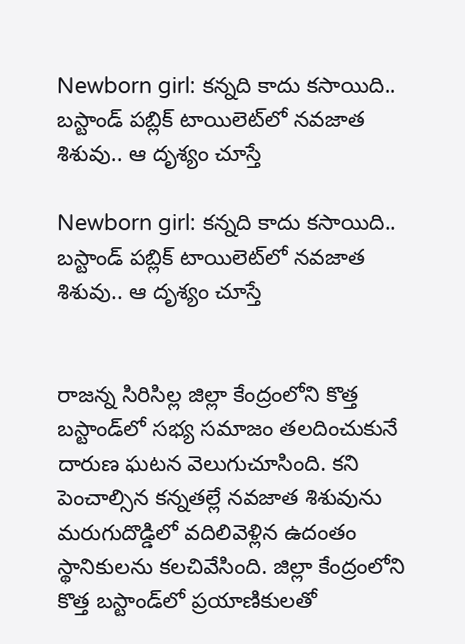Newborn girl: కన్నది కాదు కసాయిది.. బస్టాండ్ పబ్లిక్ టాయిలెట్‌లో నవజాత శిశువు.. ఆ దృశ్యం చూస్తే

Newborn girl: కన్నది కాదు కసాయిది.. బస్టాండ్ పబ్లిక్ టాయిలెట్‌లో నవజాత శిశువు.. ఆ దృశ్యం చూస్తే


రాజన్న సిరిసిల్ల జిల్లా కేంద్రంలోని కొత్త బస్టాండ్‌లో సభ్య సమాజం తలదించుకునే దారుణ ఘటన వెలుగుచూసింది. కని పెంచాల్సిన కన్నతల్లే నవజాత శిశువును మరుగుదొడ్డిలో వదిలివెళ్లిన ఉదంతం స్థానికులను కలచివేసింది. జిల్లా కేంద్రంలోని కొత్త బస్టాండ్‌లో ప్రయాణికులతో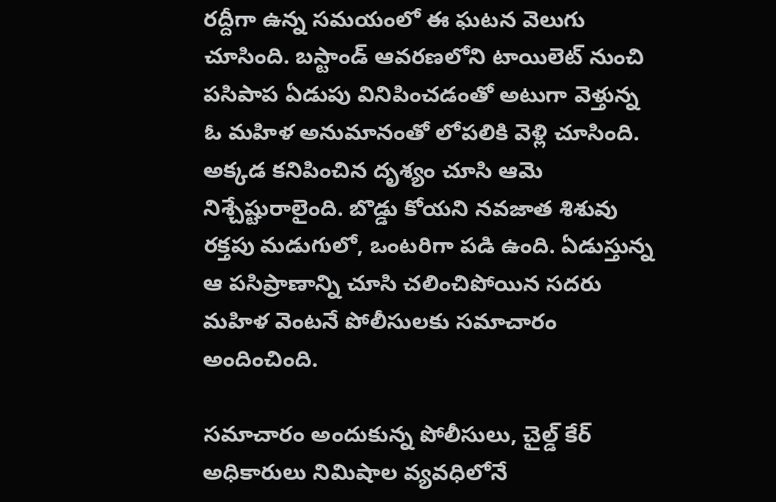రద్దీగా ఉన్న సమయంలో ఈ ఘటన వెలుగు చూసింది. బస్టాండ్ ఆవరణలోని టాయిలెట్ నుంచి పసిపాప ఏడుపు వినిపించడంతో అటుగా వెళ్తున్న ఓ మహిళ అనుమానంతో లోపలికి వెళ్లి చూసింది. అక్కడ కనిపించిన దృశ్యం చూసి ఆమె నిశ్చేష్టురాలైంది. బొడ్డు కోయని నవజాత శిశువు రక్తపు మడుగులో, ఒంటరిగా పడి ఉంది. ఏడుస్తున్న ఆ పసిప్రాణాన్ని చూసి చలించిపోయిన సదరు మహిళ వెంటనే పోలీసులకు సమాచారం అందించింది.

సమాచారం అందుకున్న పోలీసులు, చైల్డ్ కేర్ అధికారులు నిమిషాల వ్యవధిలోనే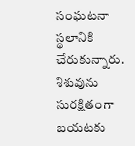సంఘటనా స్థలానికి చేరుకున్నారు. శిశువును సురక్షితంగా బయటకు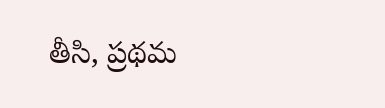తీసి, ప్రథమ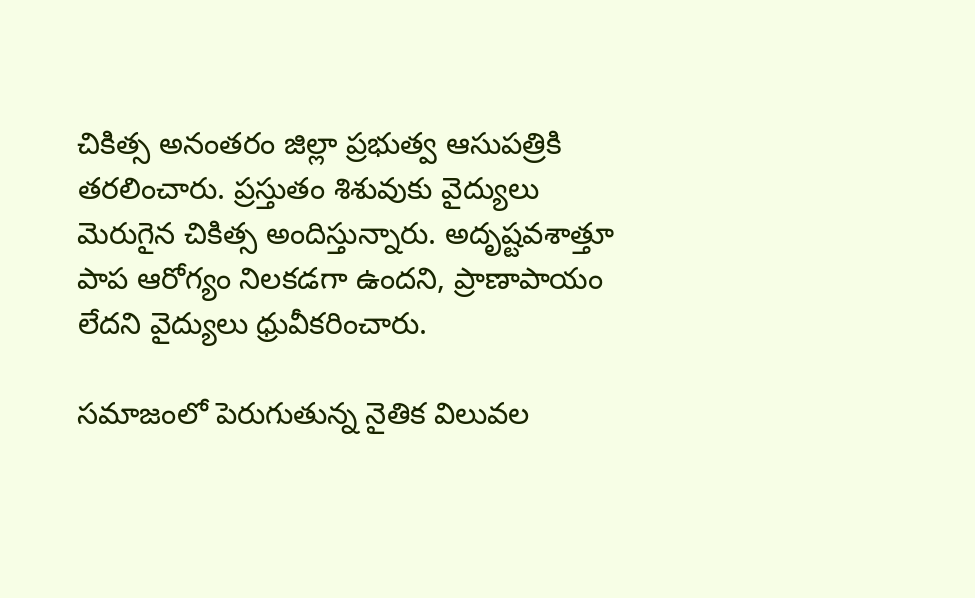చికిత్స అనంతరం జిల్లా ప్రభుత్వ ఆసుపత్రికి తరలించారు. ప్రస్తుతం శిశువుకు వైద్యులు మెరుగైన చికిత్స అందిస్తున్నారు. అదృష్టవశాత్తూ పాప ఆరోగ్యం నిలకడగా ఉందని, ప్రాణాపాయం లేదని వైద్యులు ధ్రువీకరించారు.

సమాజంలో పెరుగుతున్న నైతిక విలువల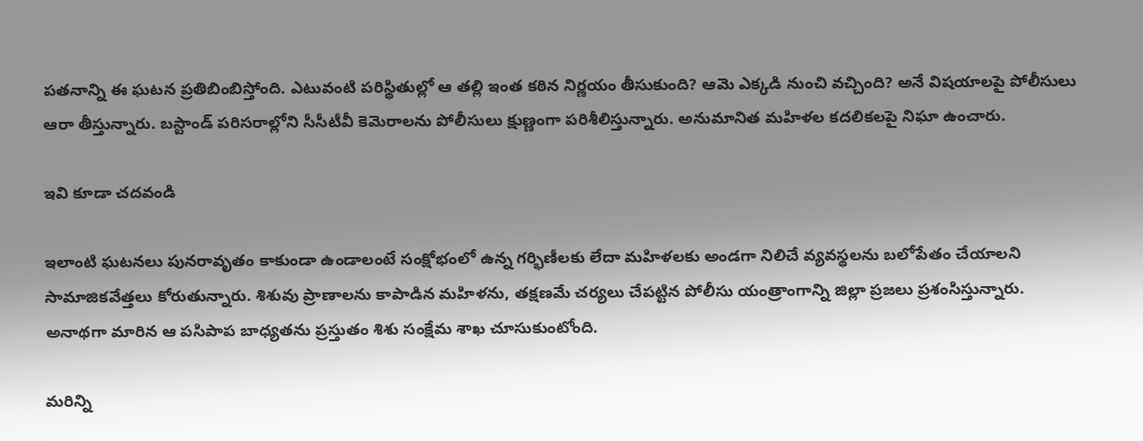పతనాన్ని ఈ ఘటన ప్రతిబింబిస్తోంది. ఎటువంటి పరిస్థితుల్లో ఆ తల్లి ఇంత కఠిన నిర్ణయం తీసుకుంది? ఆమె ఎక్కడి నుంచి వచ్చింది? అనే విషయాలపై పోలీసులు ఆరా తీస్తున్నారు. బస్టాండ్ పరిసరాల్లోని సీసీటీవీ కెమెరాలను పోలీసులు క్షుణ్ణంగా పరిశీలిస్తున్నారు. అనుమానిత మహిళల కదలికలపై నిఘా ఉంచారు.

ఇవి కూడా చదవండి

ఇలాంటి ఘటనలు పునరావృతం కాకుండా ఉండాలంటే సంక్షోభంలో ఉన్న గర్భిణీలకు లేదా మహిళలకు అండగా నిలిచే వ్యవస్థలను బలోపేతం చేయాలని సామాజికవేత్తలు కోరుతున్నారు. శిశువు ప్రాణాలను కాపాడిన మహిళను, తక్షణమే చర్యలు చేపట్టిన పోలీసు యంత్రాంగాన్ని జిల్లా ప్రజలు ప్రశంసిస్తున్నారు. అనాథగా మారిన ఆ పసిపాప బాధ్యతను ప్రస్తుతం శిశు సంక్షేమ శాఖ చూసుకుంటోంది.

మరిన్ని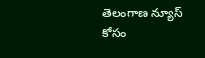తెలంగాణ న్యూస్ కోసం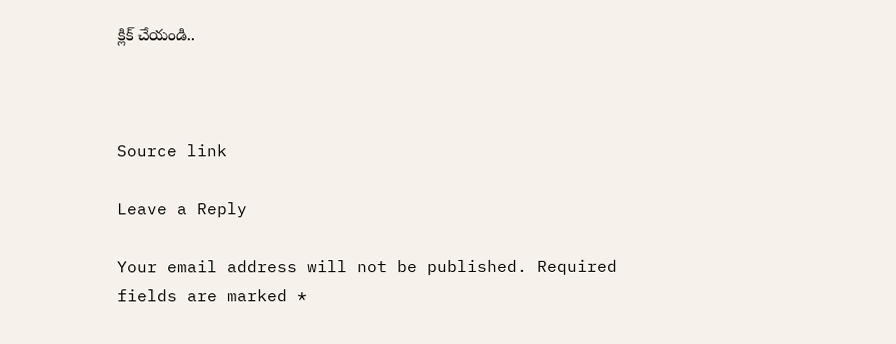క్లిక్ చేయండి..



Source link

Leave a Reply

Your email address will not be published. Required fields are marked *